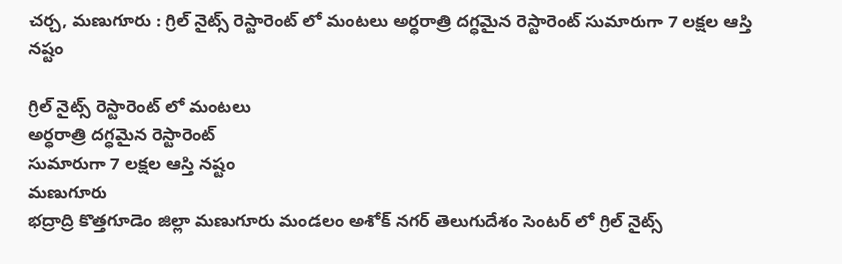చర్చ, మణుగూరు : గ్రిల్ నైట్స్ రెస్టారెంట్ లో మంటలు అర్ధరాత్రి దగ్ధమైన రెస్టారెంట్ సుమారుగా 7 లక్షల ఆస్తి నష్టం

గ్రిల్ నైట్స్ రెస్టారెంట్ లో మంటలు
అర్ధరాత్రి దగ్ధమైన రెస్టారెంట్
సుమారుగా 7 లక్షల ఆస్తి నష్టం
మణుగూరు
భద్రాద్రి కొత్తగూడెం జిల్లా మణుగూరు మండలం అశోక్ నగర్ తెలుగుదేశం సెంటర్ లో గ్రిల్ నైట్స్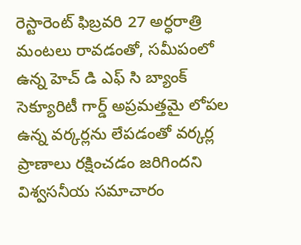రెస్టారెంట్ ఫిబ్రవరి 27 అర్ధరాత్రి మంటలు రావడంతో, సమీపంలో ఉన్న హెచ్ డి ఎఫ్ సి బ్యాంక్ సెక్యూరిటీ గార్డ్ అప్రమత్తమై లోపల ఉన్న వర్కర్లను లేపడంతో వర్కర్ల ప్రాణాలు రక్షించడం జరిగిందని విశ్వసనీయ సమాచారం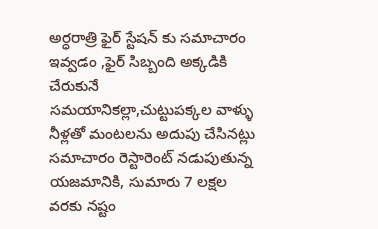అర్ధరాత్రి ఫైర్ స్టేషన్ కు సమాచారం ఇవ్వడం ,ఫైర్ సిబ్బంది అక్కడికి చేరుకునే సమయానికల్లా,చుట్టుపక్కల వాళ్ళు నీళ్లతో మంటలను అదుపు చేసినట్లు సమాచారం రెస్టారెంట్ నడుపుతున్న యజమానికి, సుమారు 7 లక్షల వరకు నష్టం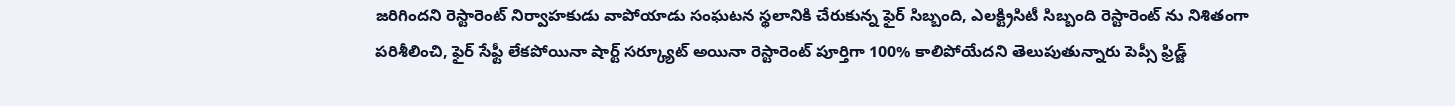జరిగిందని రెస్టారెంట్ నిర్వాహకుడు వాపోయాడు సంఘటన స్థలానికి చేరుకున్న ఫైర్ సిబ్బంది, ఎలక్ట్రిసిటీ సిబ్బంది రెస్టారెంట్ ను నిశితంగా పరిశీలించి, ఫైర్ సేఫ్టీ లేకపోయినా షార్ట్ సర్క్యూట్ అయినా రెస్టారెంట్ పూర్తిగా 100% కాలిపోయేదని తెలుపుతున్నారు పెప్సీ ఫ్రిడ్జ్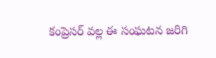కంప్రెసర్ వల్ల ఈ సంఘటన జరిగి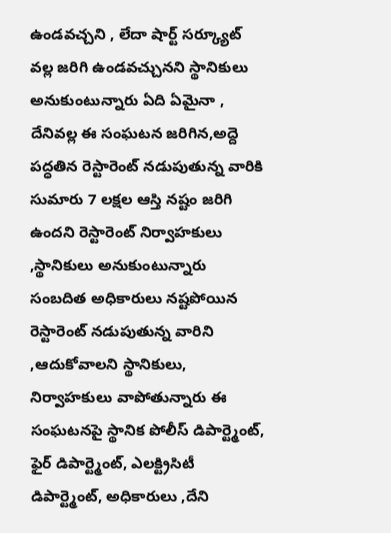ఉండవచ్చని , లేదా షార్ట్ సర్క్యూట్ వల్ల జరిగి ఉండవచ్చునని స్థానికులు అనుకుంటున్నారు ఏది ఏమైనా , దేనివల్ల ఈ సంఘటన జరిగిన,అద్దె పద్ధతిన రెస్టారెంట్ నడుపుతున్న వారికి సుమారు 7 లక్షల ఆస్తి నష్టం జరిగి ఉందని రెస్టారెంట్ నిర్వాహకులు ,స్థానికులు అనుకుంటున్నారు సంబదిత అధికారులు నష్టపోయిన రెస్టారెంట్ నడుపుతున్న వారిని ,ఆదుకోవాలని స్థానికులు, నిర్వాహకులు వాపోతున్నారు ఈ సంఘటనపై స్థానిక పోలీస్ డిపార్ట్మెంట్, ఫైర్ డిపార్ట్మెంట్, ఎలక్ట్రిసిటీ డిపార్ట్మెంట్, అధికారులు ,దేని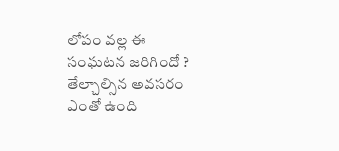లోపం వల్ల ఈ సంఘటన జరిగిందో ? తేల్చాల్సిన అవసరం ఎంతో ఉంది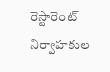రెస్టారెంట్ నిర్వాహకుల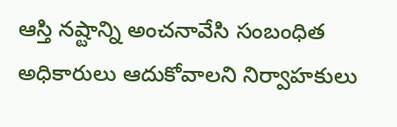ఆస్తి నష్టాన్ని అంచనావేసి సంబంధిత అధికారులు ఆదుకోవాలని నిర్వాహకులు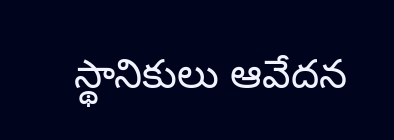స్థానికులు ఆవేదన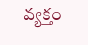వ్యక్తం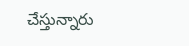చేస్తున్నారు